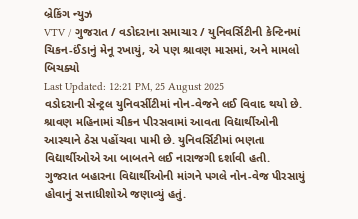બ્રેકિંગ ન્યુઝ
VTV / ગુજરાત / વડોદરાના સમાચાર / યુનિવર્સિટીની કેન્ટિનમાં ચિકન-ઈંડાનું મેનૂ રખાયું, એ પણ શ્રાવણ માસમાં, અને મામલો બિચક્યો
Last Updated: 12:21 PM, 25 August 2025
વડોદરાની સેન્ટ્રલ યુનિવર્સીટીમાં નોન-વેજને લઈ વિવાદ થયો છે. શ્રાવણ મહિનામાં ચીકન પીરસવામાં આવતા વિદ્યાર્થીઓની આસ્થાને ઠેસ પહોંચવા પામી છે. યુનિવર્સિટીમાં ભણતા વિદ્યાર્થીઓએ આ બાબતને લઈ નારાજગી દર્શાવી હતી. ગુજરાત બહારના વિદ્યાર્થીઓની માંગને પગલે નોન-વેજ પીરસાયું હોવાનું સત્તાધીશોએ જણાવ્યું હતું.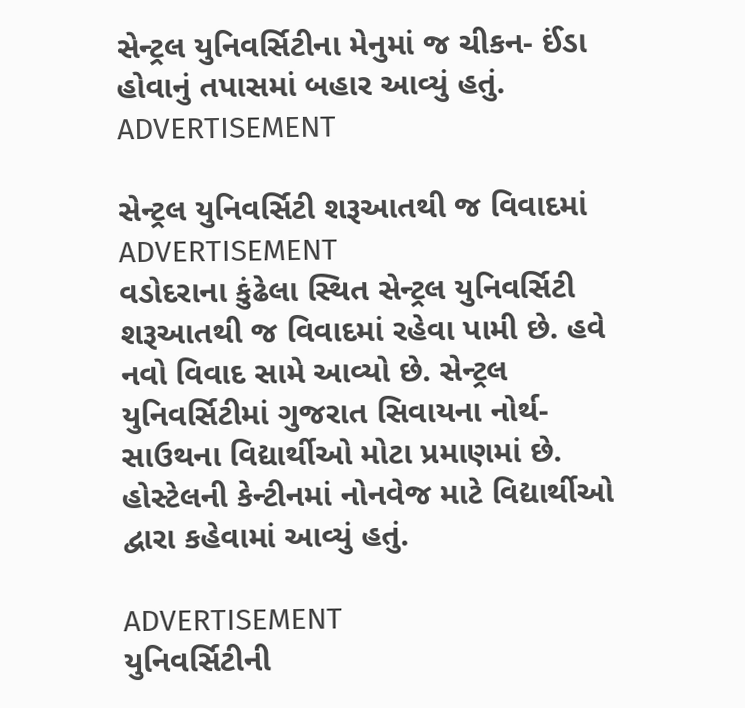સેન્ટ્રલ યુનિવર્સિટીના મેનુમાં જ ચીકન- ઈંડા હોવાનું તપાસમાં બહાર આવ્યું હતું.
ADVERTISEMENT

સેન્ટ્રલ યુનિવર્સિટી શરૂઆતથી જ વિવાદમાં
ADVERTISEMENT
વડોદરાના કુંઢેલા સ્થિત સેન્ટ્રલ યુનિવર્સિટી શરૂઆતથી જ વિવાદમાં રહેવા પામી છે. હવે નવો વિવાદ સામે આવ્યો છે. સેન્ટ્રલ યુનિવર્સિટીમાં ગુજરાત સિવાયના નોર્થ-સાઉથના વિદ્યાર્થીઓ મોટા પ્રમાણમાં છે. હોસ્ટેલની કેન્ટીનમાં નોનવેજ માટે વિદ્યાર્થીઓ દ્વારા કહેવામાં આવ્યું હતું.

ADVERTISEMENT
યુનિવર્સિટીની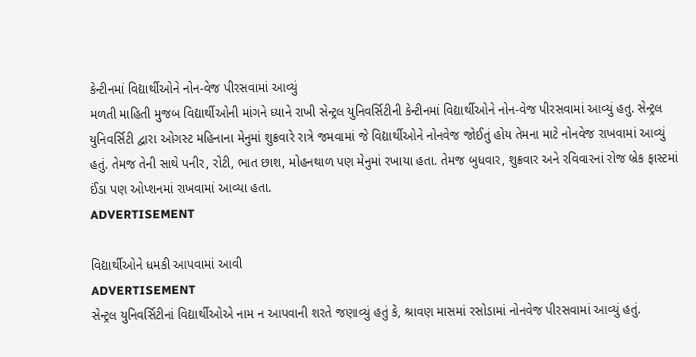કેન્ટીનમાં વિદ્યાર્થીઓને નોન-વેજ પીરસવામાં આવ્યું
મળતી માહિતી મુજબ વિદ્યાર્થીઓની માંગને ધ્યાને રાખી સેન્ટ્રલ યુનિવર્સિટીની કેન્ટીનમાં વિદ્યાર્થીઓને નોન-વેજ પીરસવામાં આવ્યું હતુ. સેન્ટ્રલ યુનિવર્સિટી દ્વારા ઓગસ્ટ મહિનાના મેનુમાં શુક્રવારે રાત્રે જમવામાં જે વિદ્યાર્થીઓને નોનવેજ જોઈતું હોય તેમના માટે નોનવેજ રાખવામાં આવ્યું હતું. તેમજ તેની સાથે પનીર, રોટી, ભાત છાશ, મોહનથાળ પણ મેનુમાં રખાયા હતા. તેમજ બુધવાર, શુક્રવાર અને રવિવારનાં રોજ બ્રેક ફાસ્ટમાં ઈંડા પણ ઓપ્શનમાં રાખવામાં આવ્યા હતા.
ADVERTISEMENT

વિદ્યાર્થીઓને ધમકી આપવામાં આવી
ADVERTISEMENT
સેન્ટ્રલ યુનિવર્સિટીનાં વિદ્યાર્થીઓએ નામ ન આપવાની શરતે જણાવ્યું હતું કે, શ્રાવણ માસમાં રસોડામાં નોનવેજ પીરસવામાં આવ્યું હતું.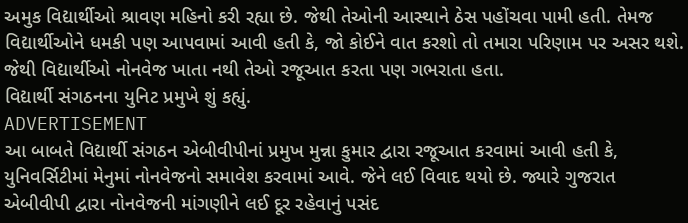અમુક વિદ્યાર્થીઓ શ્રાવણ મહિનો કરી રહ્યા છે. જેથી તેઓની આસ્થાને ઠેસ પહોંચવા પામી હતી. તેમજ વિદ્યાર્થીઓને ધમકી પણ આપવામાં આવી હતી કે, જો કોઈને વાત કરશો તો તમારા પરિણામ પર અસર થશે. જેથી વિદ્યાર્થીઓ નોનવેજ ખાતા નથી તેઓ રજૂઆત કરતા પણ ગભરાતા હતા.
વિદ્યાર્થી સંગઠનના યુનિટ પ્રમુખે શું કહ્યું.
ADVERTISEMENT
આ બાબતે વિદ્યાર્થી સંગઠન એબીવીપીનાં પ્રમુખ મુન્ના કુમાર દ્વારા રજૂઆત કરવામાં આવી હતી કે, યુનિવર્સિટીમાં મેનુમાં નોનવેજનો સમાવેશ કરવામાં આવે. જેને લઈ વિવાદ થયો છે. જ્યારે ગુજરાત એબીવીપી દ્વારા નોનવેજની માંગણીને લઈ દૂર રહેવાનું પસંદ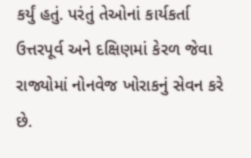કર્યું હતું. પરંતું તેઓનાં કાર્યકર્તા ઉત્તરપૂર્વ અને દક્ષિણમાં કેરળ જેવા રાજ્યોમાં નોનવેજ ખોરાકનું સેવન કરે છે.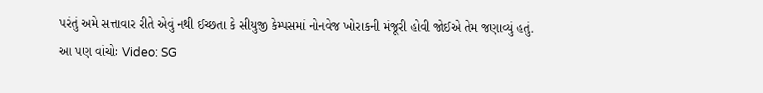પરંતું અમે સત્તાવાર રીતે એવું નથી ઈચ્છતા કે સીયુજી કેમ્પસમાં નોનવેજ ખોરાકની મંજૂરી હોવી જોઈએ તેમ જણાવ્યું હતું.
આ પણ વાંચોઃ Video: SG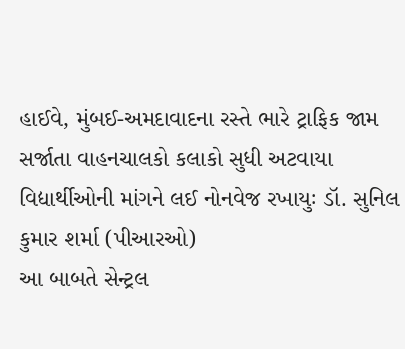હાઈવે, મુંબઈ-અમદાવાદના રસ્તે ભારે ટ્રાફિક જામ સર્જાતા વાહનચાલકો કલાકો સુધી અટવાયા
વિદ્યાર્થીઓની માંગને લઈ નોનવેજ રખાયુઃ ડૉ. સુનિલ કુમાર શર્મા (પીઆરઓ)
આ બાબતે સેન્ટ્રલ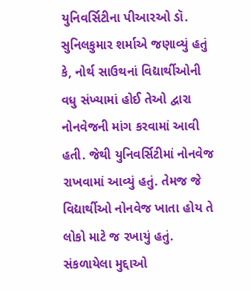યુનિવર્સિટીના પીઆરઓ ડૉ. સુનિલકુમાર શર્માએ જણાવ્યું હતું કે, નોર્થ સાઉથનાં વિદ્યાર્થીઓની વધુ સંખ્યામાં હોઈ તેઓ દ્વારા નોનવેજની માંગ કરવામાં આવી હતી. જેથી યુનિવર્સિટીમાં નોનવેજ રાખવામાં આવ્યું હતું. તેમજ જે વિદ્યાર્થીઓ નોનવેજ ખાતા હોય તે લોકો માટે જ રખાયું હતું.
સંકળાયેલા મુદ્દાઓ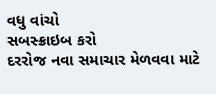વધુ વાંચો
સબસ્ક્રાઇબ કરો
દરરોજ નવા સમાચાર મેળવવા માટે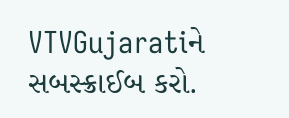VTVGujaratiને સબસ્ક્રાઈબ કરો.